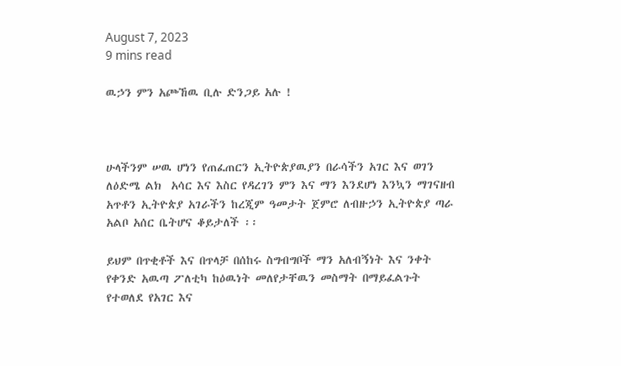August 7, 2023
9 mins read

ዉኃን ምን አጮኸዉ ቢሉ ድንጋይ አሉ !



ሁላችንም ሠዉ ሆነን የጠፈጠርን ኢትዮጵያዉያን በራሳችን አገር እና ወገን ለዕድሜ ልክ  አሳር እና እስር የዳረገን ምን እና ማን እንደሆነ እንኳን ማገናዘብ አጥቶን ኢትዮጵያ አገራችን ከረጂም ዓመታት ጀምሮ ለብዙኃን ኢትዮጵያ ጣራ አልቦ አሰር ቤትሆና ቆይታለች ፡፡

ይህም በጥቂቶች እና በጥላቻ በሰከሩ ስግብግቦች ማን አለብኝነት እና ንቀት የቀንድ አዉጣ ፖለቲካ ከዕዉነት መለየታቸዉን መስማት በማይፈልጉት የተወለደ የአገር እና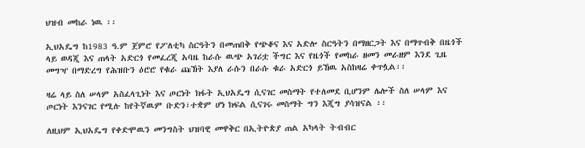ህዝብ መከራ ነዉ ፡፡

ኢህአዴግ ከ1983 ዓ.ም ጀምሮ የፖለቲካ ስርዓትን በመጠበቅ የጭቆና እና አድሎ ስርዓትን በማዘርጋት እና በማጥብቅ በዜጎች ላይ ወዳጂ እና ጠላት አድርጎ የመፈረጂ አባዜ ከራሱ ዉጭ አገሪቷ ችግር እና የዜጎች የመከራ ዘመን መራዘም እንደ ጊዜ መግዣ በማድረግ የሕዝቡን ዕሮሮ የቁራ ጩኸት እያለ ራሱን በራሱ ቁራ አድርጎ ይኸዉ አስከዛሬ ቀጥሏል፡፡

ዛሬ ላይ ስለ ሠላም አስፈላጊነት እና ጦርነት ክፋት ኢህአዴግ ሲናገር መስማት የተለመደ ቢሆንም ሌሎች ስለ ሠላም እና ጦርነት እንናገር የሚሉ ከየትኛዉም ቡድን፣ተቋም ሆነ ክፍል ሲናገሩ መስማት ግን እጂግ ያሳዝናል ፡፡

ለዚህም ኢህአዴግ የቀድሞዉን መንግስት ህዝባዊ መዋቅር በኢትዮጵያ ጠል አካላት ትብብር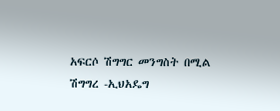አፍርሶ ሽግግር መንግስት በሚል ሽግግረ -ኢህአዴግ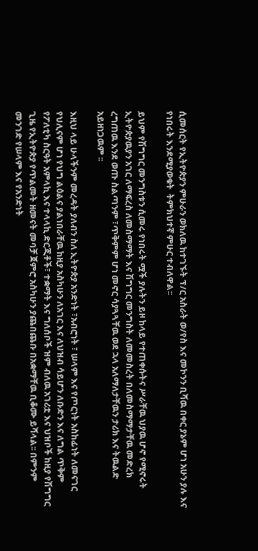ሲመሰርት የኢትዮጵያን ምሁራን ወክለዉ ከተገኙት ፕ/ር አስራት ወ/የስ እና መኮንን ቢሻዉ በቀር ያኔም ሆነ አሁን ያሉ እና የነበሩት እንደሚያወቁት  ትምክህተኛ ምሁር ተብለዋል፡፡

ይህም የሽግግር መንግስቱን ሲመሩ የነበሩት ሟች ያሉትን ይዞ ከላይ የተጠቀሱትና ሥራቸዉ ህያዉ ሆኖ የሚኖሩት ኢትዮጵያዉያን አገር ለማፍረስ ለመስማማት እና ሽግግር መንግስት ለመመስረት በለመስማማታቸዉ መድረክ ረግጠዉ እንደ ወጡ ስልጣንም ፣ጥቅምም ሆነ መኖር ሳያጓጓቸዉ ወደ ኋላ አለማለታቸዉን ታሪክ እና ትዉልድ አይዘነጋዉም ፡፡

እዚህ ላይ ሁላችንም መረዳት ያለብን ስለ ኢትዮጵያ አንድነት ፣አብሮነት ፣ ሠላም እና የጦርነት አስከፊነት ለመናገር የህሊናም ሆነ የህግ ልዕልና ያልነበራቸዉ ከዚያ አስካሁን ለአገር እና ለህዝብ ሳይሆን ለቡድን እና ለግል ጥቅም የፖለቲካ ስርዓት አምላኪ እና ተላላኪ ድርጂቶች፣ ተቋማት እና ግለሰቦች ዝም ብለዉ አገሪቷ እና ህዝቦች ከዚያ የሽግግር ጊዜ የኢትዮጵያ የጥልመት ዘመናት መባቻ ጀምሮ አስካሁን ያጨበጨቡ በአቋማቸዉ ቢቆሙ ይሻላል፡፡ በምንም መንገድ የሠላም እና የአንድነት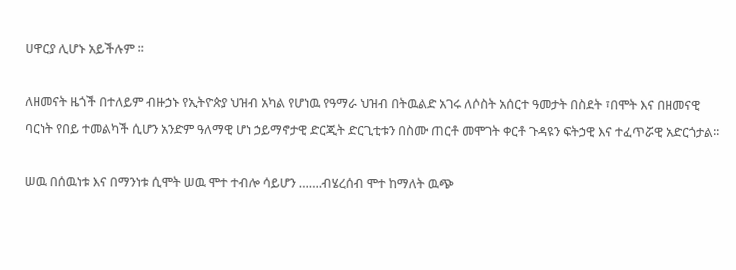ሀዋርያ ሊሆኑ አይችሉም ፡፡

ለዘመናት ዜጎች በተለይም ብዙኃኑ የኢትዮጵያ ህዝብ አካል የሆነዉ የዓማራ ህዝብ በትዉልድ አገሩ ለሶስት አሰርተ ዓመታት በስደት ፣በሞት እና በዘመናዊ ባርነት የበይ ተመልካች ሲሆን አንድም ዓለማዊ ሆነ ኃይማኖታዊ ድርጂት ድርጊቲቱን በስሙ ጠርቶ መሞገት ቀርቶ ጉዳዩን ፍትኃዊ እና ተፈጥሯዊ አድርጎታል፡፡

ሠዉ በሰዉነቱ እና በማንነቱ ሲሞት ሠዉ ሞተ ተብሎ ሳይሆን …….ብሄረሰብ ሞተ ከማለት ዉጭ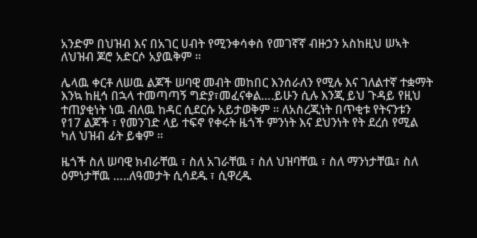አንድም በህዝብ እና በአገር ሀብት የሚንቀሳቀስ የመገኛኛ ብዙኃን አስከዚህ ሠኣት ለህዝብ ጆሮ አድርሶ አያዉቅም ፡፡

ሌላዉ ቀርቶ ለሠዉ ልጆች ሠባዊ መብት መከበር እንሰራለን የሚሉ እና ገለልተኛ ተቋማት እንኳ ከዚኅ በኋላ ተመጣጣኝ ግድያ፣መፈናቀል….ይሁን ሲሉ እንጂ ይህ ጉዳይ የዚህ ተጠያቂነት ነዉ ብለዉ ከዳር ሲደርሱ አይታወቅም ፡፡ ለአስረጂነት በጥቂቱ የትናንቱን የ17 ልጆች ፣ የመንገድ ላይ ተፍኖ የቀሩት ዜጎች ምንነት እና ደህንነት የት ደረሰ የሚል ካለ ህዝብ ፊት ይቁም ፡፡

ዜጎች ስለ ሠባዊ ክብራቸዉ ፣ ስለ አገራቸዉ ፣ ስለ ህዝባቸዉ ፣ ስለ ማንነታቸዉ፣ ስለ ዕምነታቸዉ …..ለዓመታት ሲሳደዱ ፣ ሲዋረዱ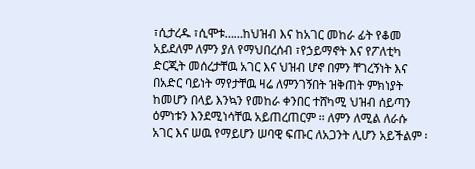፣ሲታረዱ ፣ሲሞቱ……ከህዝብ እና ከአገር መከራ ፊት የቆመ አይደለም ለምን ያለ የማህበረሰብ ፣የኃይማኖት እና የፖለቲካ ድርጂት መሰረታቸዉ አገር እና ህዝብ ሆኖ በምን ቸገረኝነት እና በአድር ባይነት ማየታቸዉ ዛሬ ለምንገኝበት ዝቅጠት ምክነያት ከመሆን በላይ እንኳን የመከራ ቀንበር ተሸካሚ ህዝብ ሰይጣን ዕምነቱን እንደሚነሳቸዉ አይጠረጠርም ፡፡ ለምን ለሚል ለራሱ አገር እና ሠዉ የማይሆን ሠባዊ ፍጡር ለአጋንት ሊሆን አይችልም ፡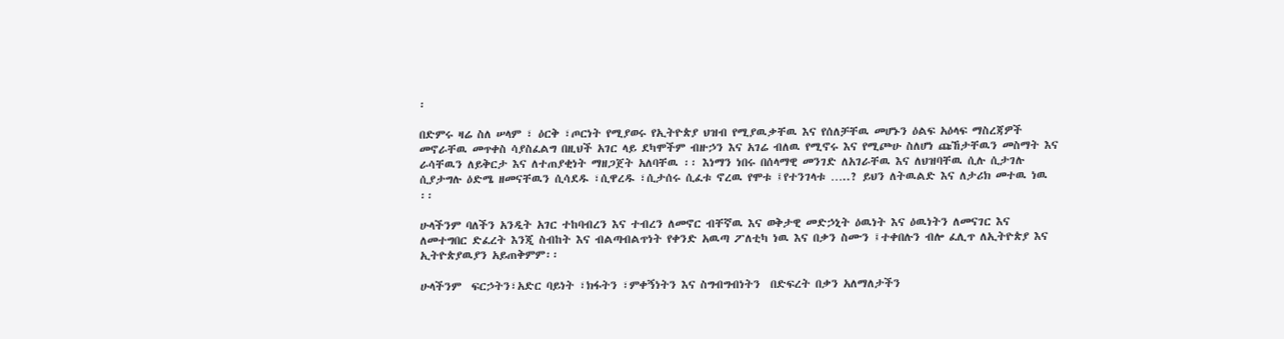፡

በድምሩ ዛሬ ስለ ሠላም ፣ ዕርቅ ፣ጦርነት የሚያወሩ የኢትዮጵያ ህዝብ የሚያዉቃቸዉ እና የሰለቻቸዉ መሆኑን ዕልፍ አዕላፍ ማስረጃዎች መኖራቸዉ መጥቀስ ሳያስፈልግ በዚህች አገር ላይ ደካሞችም ብዙኃን እና አገሬ ብለዉ የሚኖሩ እና የሚጮሁ ስለሆነ ጩኸታቸዉን መስማት እና ራሳቸዉን ለይቅርታ እና ለተጠያቂነት ማዘጋጀት አለባቸዉ ፡፡ እነማን ነበሩ በሰላማዊ መንገድ ለአገራቸዉ እና ለህዝባቸዉ ሲሉ ሲታገሉ ሲያታግሉ ዕድሜ ዘመናቸዉን ሲሳደዱ ፣ሲዋረዱ ፣ሲታሰሩ ሲፈቱ ኖረዉ የሞቱ ፤የተንገላቱ …..? ይህን ለትዉልድ እና ለታሪክ መተዉ ነዉ ፡፡

ሁላችንም ባለችን አንዲት አገር ተከባብረን እና ተብረን ለመኖር ብቸኛዉ እና ወቅታዊ መድኃኒት ዕዉነት እና ዕዉነትን ለመናገር እና ለመተግበር ድፈረት እንጂ ስብከት እና ብልጣብልጥነት የቀንድ አዉጣ ፖለቲካ ነዉ እና በቃን ስሙን ፤ተቀበሉን ብሎ ፈሊጥ ለኢትዮጵያ እና ኢትዮጵያዉያን አይጠቅምም፡፡

ሁላችንም  ፍርኃትን፣አድር ባይነት ፣ክፋትን ፣ምቀኝነትን እና ስግብግብነትን  በድፍረት በቃን አለማለታችን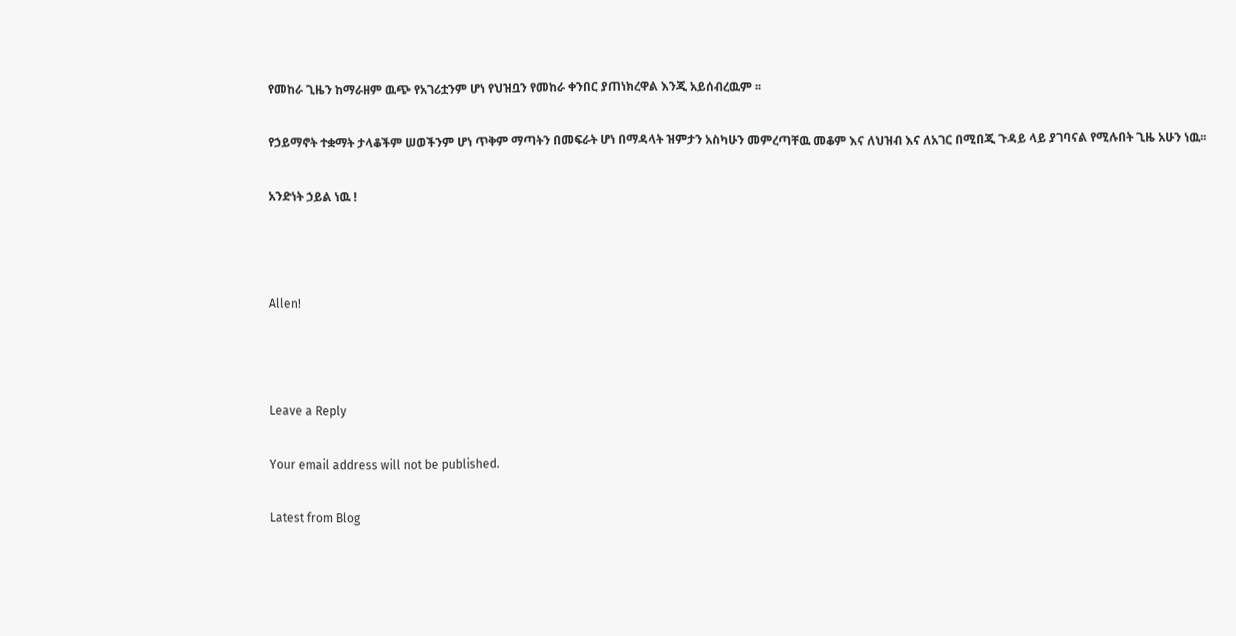የመከራ ጊዜን ከማራዘም ዉጭ የአገሪቷንም ሆነ የህዝቧን የመከራ ቀንበር ያጠነክረዋል እንጂ አይሰብረዉም ፡፡

የኃይማኖት ተቋማት ታላቆችም ሠወችንም ሆነ ጥቅም ማጣትን በመፍራት ሆነ በማዳላት ዝምታን አስካሁን መምረጣቸዉ መቆም እና ለህዝብ እና ለአገር በሚበጂ ጉዳይ ላይ ያገባናል የሚሉበት ጊዜ አሁን ነዉ፡፡

አንድነት ኃይል ነዉ !



Allen!



Leave a Reply

Your email address will not be published.

Latest from Blog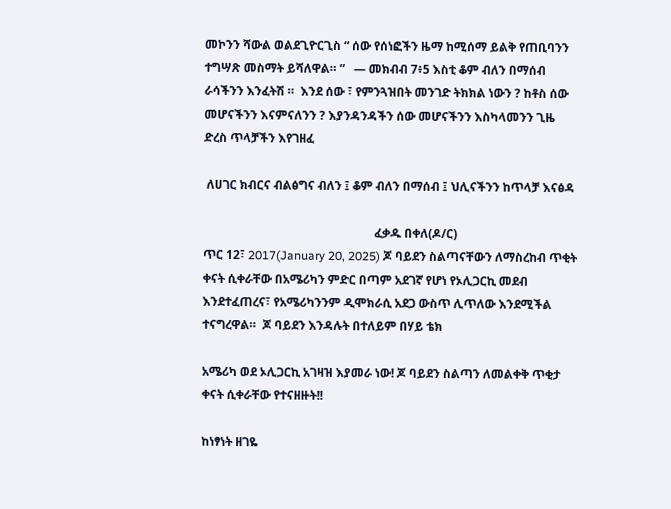መኮንን ሻውል ወልደጊዮርጊስ “ ሰው የሰነፎችን ዜማ ከሚሰማ ይልቅ የጠቢባንን ተግሣጽ መስማት ይሻለዋል። ”   — መክብብ 7፥5 እስቲ ቆም ብለን በማሰብ  ራሳችንን እንፈትሽ ።  እንደ ሰው ፣ የምንጓዝበት መንገድ ትክክል ነውን ? ከቶስ ሰው መሆናችንን እናምናለንን ? እያንዳንዳችን ሰው መሆናችንን እስካላመንን ጊዜ ድረስ ጥላቻችን እየገዘፈ

 ለሀገር ክብርና ብልፅግና ብለን ፤ ቆም ብለን በማሰብ ፤ ህሊናችንን ከጥላቻ እናፅዳ

                                                         ፈቃዱ በቀለ(ዶ/ር)                                                       ጥር 12፣ 2017(January 20, 2025) ጆ ባይደን ስልጣናቸውን ለማስረከብ ጥቂት ቀናት ሲቀራቸው በአሜሪካን ምድር በጣም አደገኛ የሆነ የኦሊጋርኪ መደብ እንደተፈጠረና፣ የአሜሪካንንም ዲሞክራሲ አደጋ ውስጥ ሊጥለው እንደሚችል ተናግረዋል።  ጆ ባይደን እንዳሉት በተለይም በሃይ ቴክ

አሜሪካ ወደ ኦሊጋርኪ አገዛዝ እያመራ ነው! ጆ ባይደን ስልጣን ለመልቀቅ ጥቂታ ቀናት ሲቀራቸው የተናዘዙት!!

ከነፃነት ዘገዬ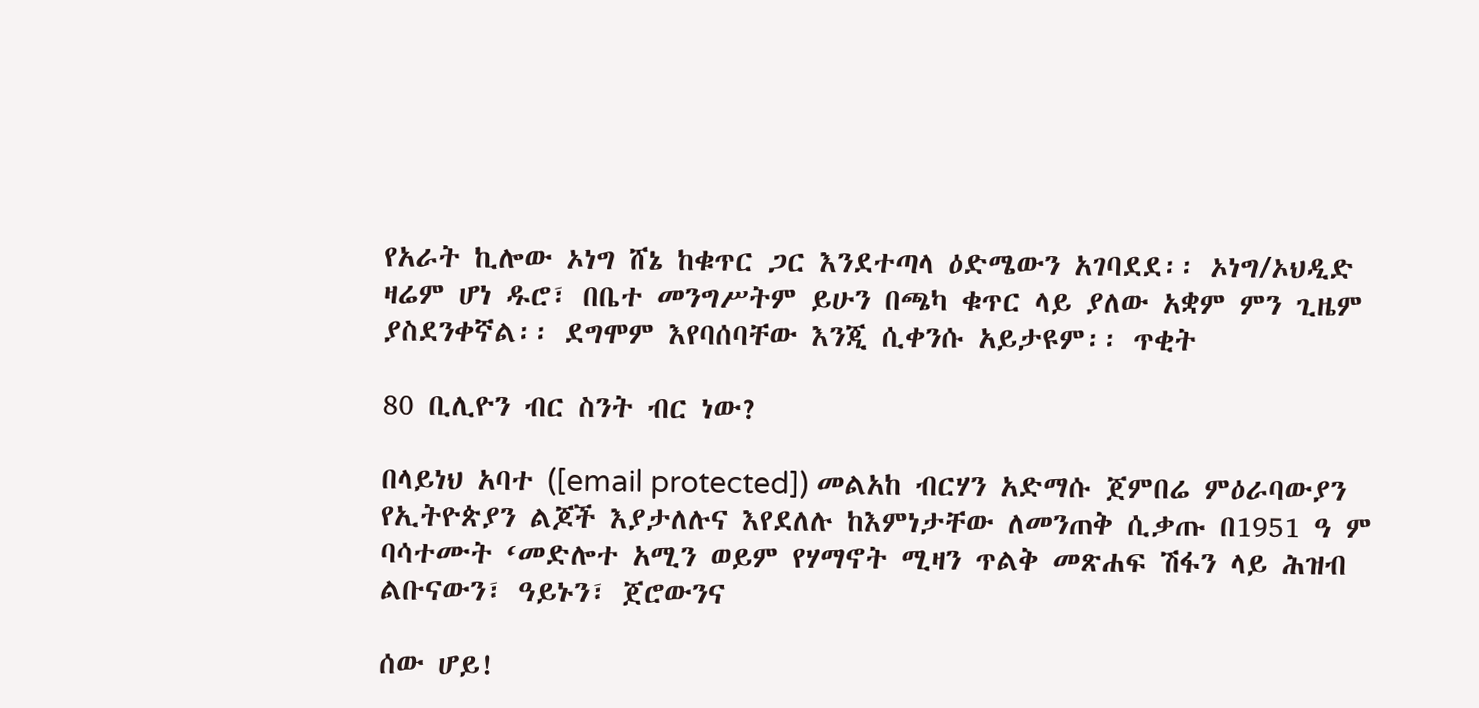የአራት ኪሎው ኦነግ ሸኔ ከቁጥር ጋር እንደተጣላ ዕድሜውን አገባደደ፡፡ ኦነግ/ኦህዲድ ዛሬም ሆነ ዱሮ፣ በቤተ መንግሥትም ይሁን በጫካ ቁጥር ላይ ያለው አቋም ምን ጊዜም ያስደንቀኛል፡፡ ደግሞም እየባሰባቸው እንጂ ሲቀንሱ አይታዩም፡፡ ጥቂት

80 ቢሊዮን ብር ስንት ብር ነው?

በላይነህ አባተ ([email protected]) መልአከ ብርሃን አድማሱ ጀምበሬ ምዕራባውያን የኢትዮጵያን ልጆች እያታለሉና እየደለሉ ከእምነታቸው ለመንጠቅ ሲቃጡ በ1951 ዓ ም ባሳተሙት ‘መድሎተ አሚን ወይም የሃማኖት ሚዛን ጥልቅ መጽሐፍ ሽፋን ላይ ሕዝብ ልቡናውን፣ ዓይኑን፣ ጀሮውንና

ሰው ሆይ!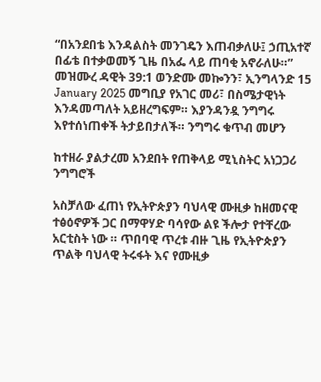“በአንደበቴ እንዳልስት መንገዴን እጠብቃለሁ፤ ኃጢአተኛ በፊቴ በተቃወመኝ ጊዜ በአፌ ላይ ጠባቂ አኖራለሁ።”  መዝሙረ ዳዊት 39:1 ወንድሙ መኰንን፣ ኢንግላንድ 15 January 2025 መግቢያ የአገር መሪ፣ በስሜታዊነት እንዳመጣለት አይዘረግፍም። እያንዳንዷ ንግግሩ እየተሰነጠቀች ትታይበታለች። ንግግሩ ቁጥብ መሆን

ከተዘራ ያልታረመ አንደበት የጠቅላይ ሚኒስትር አነጋጋሪ ንግግሮች

አስቻለው ፈጠነ የኢትዮጵያን ባህላዊ ሙዚቃ ከዘመናዊ ተፅዕኖዎች ጋር በማዋሃድ ባሳየው ልዩ ችሎታ የተቸረው አርቲስት ነው ። ጥበባዊ ጥረቱ ብዙ ጊዜ የኢትዮጵያን ጥልቅ ባህላዊ ትሩፋት እና የሙዚቃ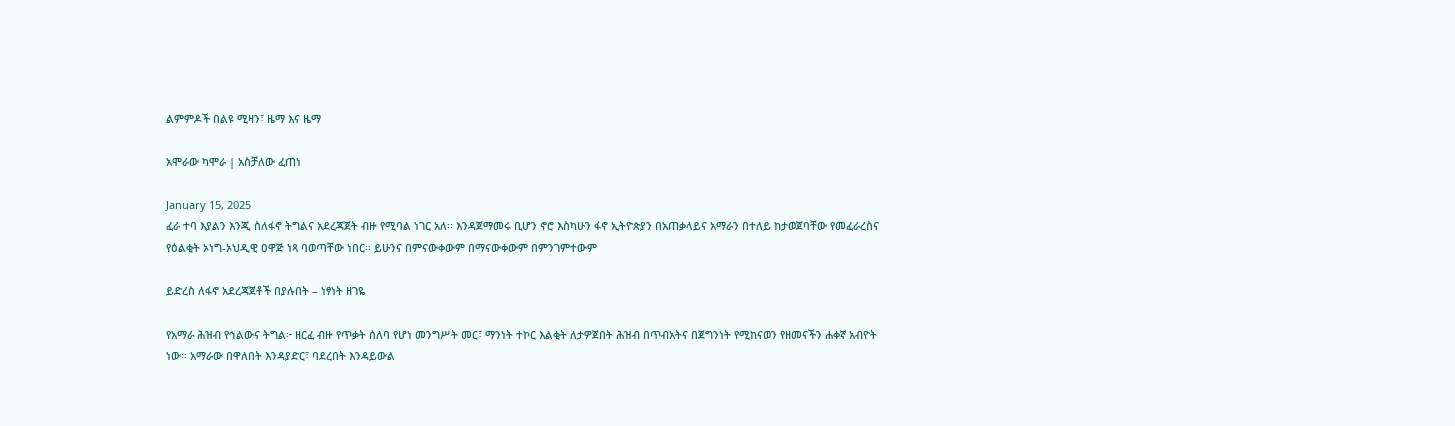ልምምዶች በልዩ ሚዛን፣ ዜማ እና ዜማ

አሞራው ካሞራ | አስቻለው ፈጠነ

January 15, 2025
ፈራ ተባ እያልን እንጂ ስለፋኖ ትግልና አደረጃጀት ብዙ የሚባል ነገር አለ፡፡ እንዳጀማመሩ ቢሆን ኖሮ እስካሁን ፋኖ ኢትዮጵያን በአጠቃላይና አማራን በተለይ ከታወጀባቸው የመፈራረስና የዕልቂት ኦነግ-ኦህዲዊ ዐዋጅ ነጻ ባወጣቸው ነበር፡፡ ይሁንና በምናውቀውም በማናውቀውም በምንገምተውም

ይድረስ ለፋኖ አደረጃጀቶች በያሉበት – ነፃነት ዘገዬ

የአማራ ሕዝብ የኅልውና ትግል፦ ዘርፈ ብዙ የጥቃት ሰለባ የሆነ መንግሥት መር፣ ማንነት ተኮር እልቂት ለታዎጀበት ሕዝብ በጥብአትና በጀግንነት የሚከናወን የዘመናችን ሐቀኛ አብዮት ነው። አማራው በዋለበት እንዳያድር፣ ባደረበት እንዳይውል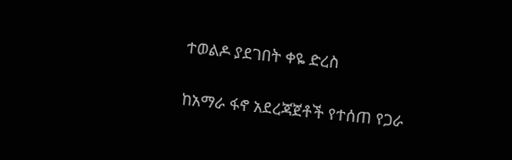ተወልዶ ያደገበት ቀዬ ድረስ

ከአማራ ፋኖ አደረጃጀቶች የተሰጠ የጋራ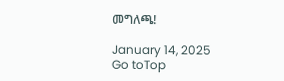መግለጫ!

January 14, 2025
Go toTop